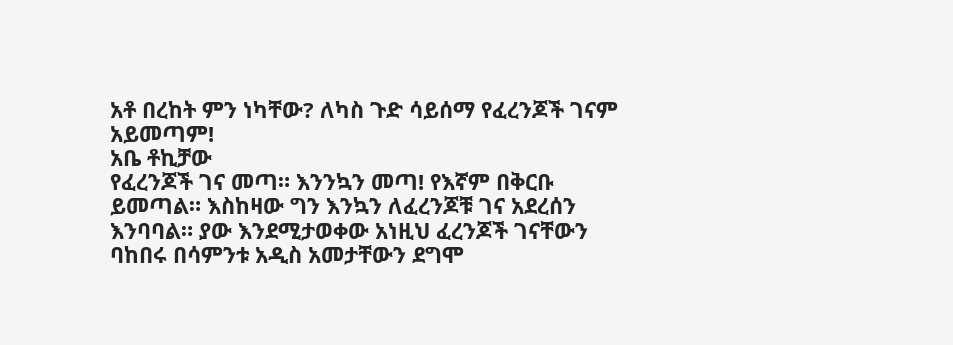አቶ በረከት ምን ነካቸው? ለካስ ጉድ ሳይሰማ የፈረንጆች ገናም አይመጣም!
አቤ ቶኪቻው
የፈረንጆች ገና መጣ። እንንኳን መጣ! የእኛም በቅርቡ ይመጣል። እስከዛው ግን እንኳን ለፈረንጆቹ ገና አደረሰን እንባባል። ያው እንደሚታወቀው አነዚህ ፈረንጆች ገናቸውን ባከበሩ በሳምንቱ አዲስ አመታቸውን ደግሞ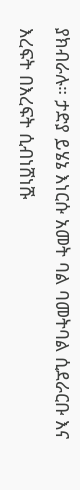ያክብራሉ። ታድያ ይሄኔ እነርሱ አመት ባል ባመትባል ሲደራርቡ እና እረፍት በእረፍት ሲብነሸነሹ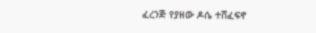ፈረንጅ የያዘው ዶሴ ተሸፈፍኖ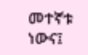መተኛቱ ነውና፤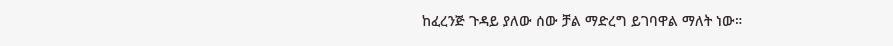ከፈረንጅ ጉዳይ ያለው ሰው ቻል ማድረግ ይገባዋል ማለት ነው።